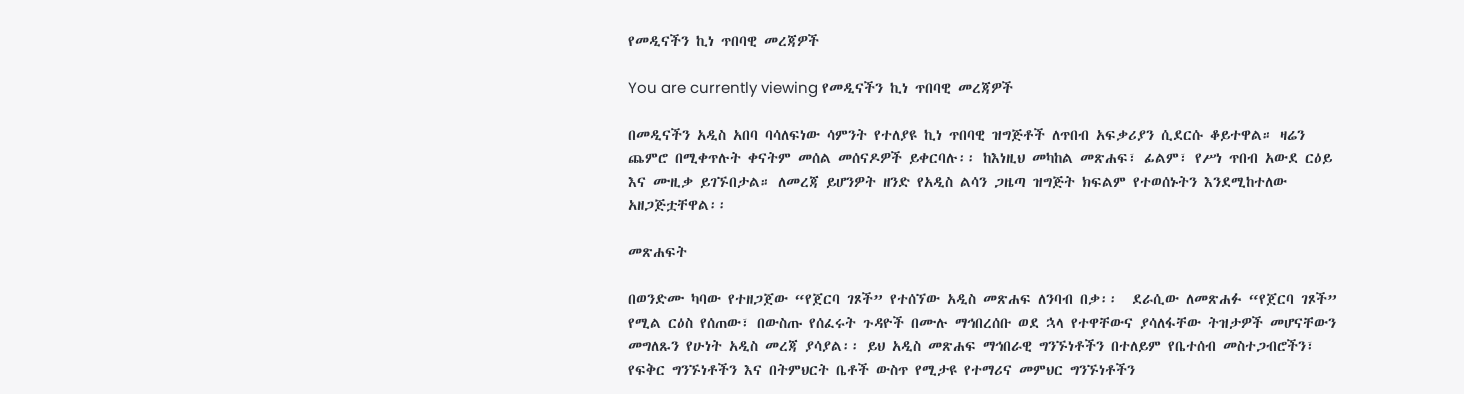የመዲናችን ኪነ ጥበባዊ መረጃዎች

You are currently viewing የመዲናችን ኪነ ጥበባዊ መረጃዎች

በመዲናችን አዲስ አበባ ባሳለፍነው ሳምንት የተለያዩ ኪነ ጥበባዊ ዝግጅቶች ለጥበብ አፍቃሪያን ሲደርሱ ቆይተዋል። ዛሬን ጨምሮ በሚቀጥሉት ቀናትም መሰል መሰናዶዎች ይቀርባሉ፡፡ ከእነዚህ መካከል መጽሐፍ፣ ፊልም፣ የሥነ ጥበብ አውደ ርዕይ እና ሙዚቃ ይገኙበታል። ለመረጃ ይሆንዎት ዘንድ የአዲስ ልሳን ጋዜጣ ዝግጅት ክፍልም የተወሰኑትን እንደሚከተለው አዘጋጅቷቸዋል፡፡

መጽሐፍት

በወንድሙ ካባው የተዘጋጀው “የጀርባ ገጾች” የተሰኘው አዲስ መጽሐፍ ለንባብ በቃ፡፡  ደራሲው ለመጽሐፉ “የጀርባ ገጾች” የሚል ርዕስ የሰጠው፣ በውስጡ የሰፈሩት ጉዳዮች በሙሉ ማኅበረሰቡ ወደ ኋላ የተዋቸውና ያሳለፋቸው ትዝታዎች መሆናቸውን መግለጹን የሁነት አዲስ መረጃ ያሳያል፡፡ ይህ አዲስ መጽሐፍ ማኅበራዊ ግንኙነቶችን በተለይም የቤተሰብ መስተጋብሮችን፣ የፍቅር ግንኙነቶችን እና በትምህርት ቤቶች ውስጥ የሚታዩ የተማሪና መምህር ግንኙነቶችን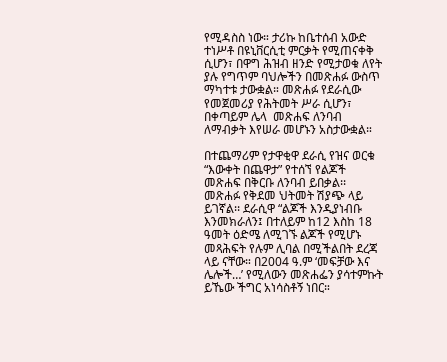የሚዳስስ ነው። ታሪኩ ከቤተሰብ አውድ ተነሥቶ በዩኒቨርሲቲ ምርቃት የሚጠናቀቅ ሲሆን፣ በዋግ ሕዝብ ዘንድ የሚታወቁ ለየት ያሉ የግጥም ባህሎችን በመጽሐፉ ውስጥ ማካተቱ ታውቋል። መጽሐፉ የደራሲው የመጀመሪያ የሕትመት ሥራ ሲሆን፣ በቀጣይም ሌላ  መጽሐፍ ለንባብ ለማብቃት እየሠራ መሆኑን አስታውቋል።

በተጨማሪም የታዋቂዋ ደራሲ የዝና ወርቁ “እውቀት በጨዋታ” የተሰኘ የልጆች መጽሐፍ በቅርቡ ለንባብ ይበቃል፡፡ መጽሐፉ የቅደመ ህትመት ሽያጭ ላይ ይገኛል፡፡ ደራሲዋ “ልጆች እንዲያነብቡ እንመክራለን፤ በተለይም ከ12 እስከ 18 ዓመት ዕድሜ ለሚገኙ ልጆች የሚሆኑ መጻሕፍት የሉም ሊባል በሚችልበት ደረጃ ላይ ናቸው። በ2004 ዓ.ም ‘መፍቻው እና ሌሎች…’ የሚለውን መጽሐፌን ያሳተምኩት ይኼው ችግር አነሳስቶኝ ነበር።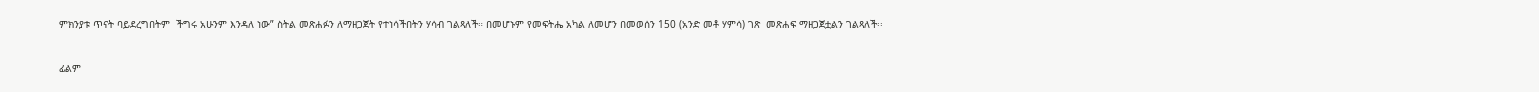ምክንያቱ ጥናት ባይደረግበትም  ችግሩ አሁንም እንዳለ ነው” ስትል መጽሐፉን ለማዘጋጀት የተነሳችበትን ሃሳብ ገልጻለች። በመሆኑም የመፍትሔ አካል ለመሆን በመወሰን 150 (አንድ መቶ ሃምሳ) ገጽ  መጽሐፍ ማዘጋጀቷልን ገልጻለች፡፡

ፊልም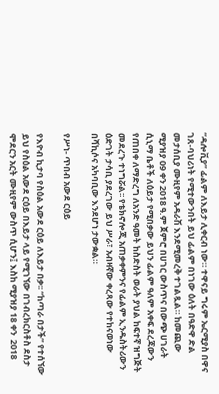“ዳሎቪያ” ፊልም ለእይታ ሊቀርብ ነው። ተዋናይ ግሩም ኤርሚያስ በዋና ገጸ-ባህሪነት የሚተውንበት ይህ ፊልም በነገው ዕለት በዓድዋ ድል መታሰቢያ ሙዚየም አዳራሽ እንደሚመረቅ ተገልጿል። ከመጪው ሚያዝያ 09 ቀን 2018 ዓ.ም ጀምሮ በሀገር ውስጥና በውጭ ሀገራት ሲኒማ ቤቶች ለዕይታ የሚበቃው ይህን ፊልም ዓለም አቀፍ ደረጃውን የጠበቀ ለማድረግ ለአንድ ዓመት ከስድስት ወራት ያህል ከፍተኛ ዝግጅት መደረጉ ተነግሯል፡፡ የቴክኖሎጂ አጠቃቀምንና የፊልም ኢንዱስትሪውን ዕድገት ታሳቢ ያደረገው ይህ ሥራ፣ አብዛኛው ቀረጻው የተከናወነው በሻኪሶና አካባቢው እንደሆነ ታውቋል።

የሥነ- ጥበብ አውደ ርዕይ

የእዮብ ኪታባ የስዕል አውደ ርዕይ ለእይታ በቃ፡፡ “ከጣራ በታች” የተሰኘው ይህ የስዕል አውደ ርዕይ በእይታ ላይ የሚገኘው በገብረክርስቶስ ደስታ ሞደርን አርት ሙዚየም ውስጥ ሲሆን፤ እስከ ሚያዝያ 18 ቀን  2018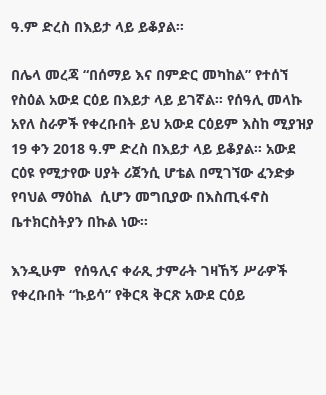ዓ.ም ድረስ በእይታ ላይ ይቆያል፡፡

በሌላ መረጃ “በሰማይ እና በምድር መካከል” የተሰኘ የስዕል አውደ ርዕይ በእይታ ላይ ይገኛል፡፡ የሰዓሊ መላኩ አየለ ስራዎች የቀረቡበት ይህ አውደ ርዕይም እስከ ሚያዝያ 19 ቀን 2018 ዓ.ም ድረስ በእይታ ላይ ይቆያል፡፡ አውደ ርዕዩ የሚታየው ሀያት ሪጀንሲ ሆቴል በሚገኘው ፈንድቃ የባህል ማዕከል  ሲሆን መግቢያው በእስጢፋኖስ ቤተክርስትያን በኩል ነው፡፡

እንዲሁም  የሰዓሊና ቀራጺ ታምራት ገዛኸኝ ሥራዎች የቀረቡበት “ኩይሳ” የቅርጻ ቅርጽ አውደ ርዕይ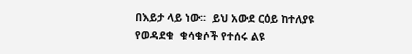በእይታ ላይ ነው፡፡  ይህ አውደ ርዕይ ከተለያዩ የወዳደቁ  ቁሳቁሶች የተሰሩ ልዩ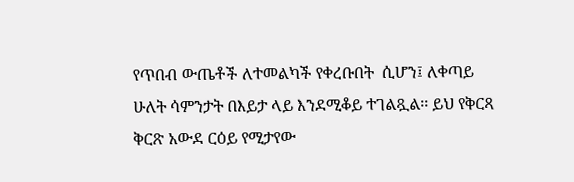የጥበብ ውጤቶች ለተመልካች የቀረቡበት  ሲሆን፤ ለቀጣይ ሁለት ሳምንታት በእይታ ላይ እንደሚቆይ ተገልጿል፡፡ ይህ የቅርጻ ቅርጽ አውደ ርዕይ የሚታየው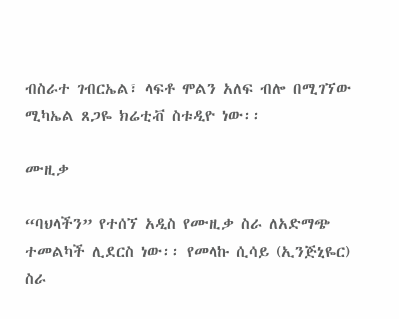ብስራተ ገብርኤል፣ ላፍቶ ሞልን አለፍ ብሎ በሚገኘው ሚካኤል ጸጋዬ ክሬቲቭ ስቱዲዮ ነው፡፡

ሙዚቃ

“ባህላችን” የተሰኘ አዲስ የሙዚቃ ስራ ለአድማጭ ተመልካች ሊደርስ ነው፡፡ የመላኩ ሲሳይ (ኢንጅኒዬር) ስራ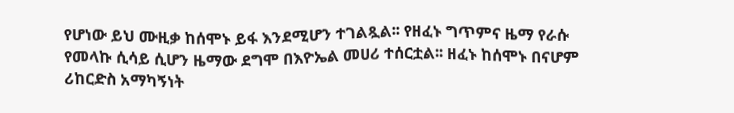የሆነው ይህ ሙዚቃ ከሰሞኑ ይፋ እንደሚሆን ተገልጿል፡፡ የዘፈኑ ግጥምና ዜማ የራሱ የመላኩ ሲሳይ ሲሆን ዜማው ደግሞ በእዮኤል መሀሪ ተሰርቷል፡፡ ዘፈኑ ከሰሞኑ በናሆም ሪከርድስ አማካኝነት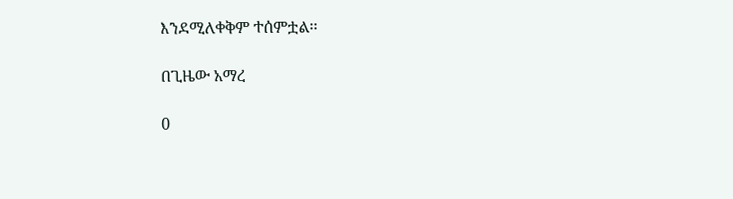እንደሚለቀቅም ተሰምቷል፡፡

በጊዜው አማረ

0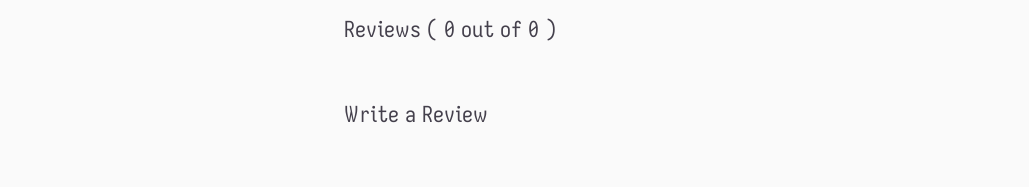Reviews ( 0 out of 0 )

Write a Review